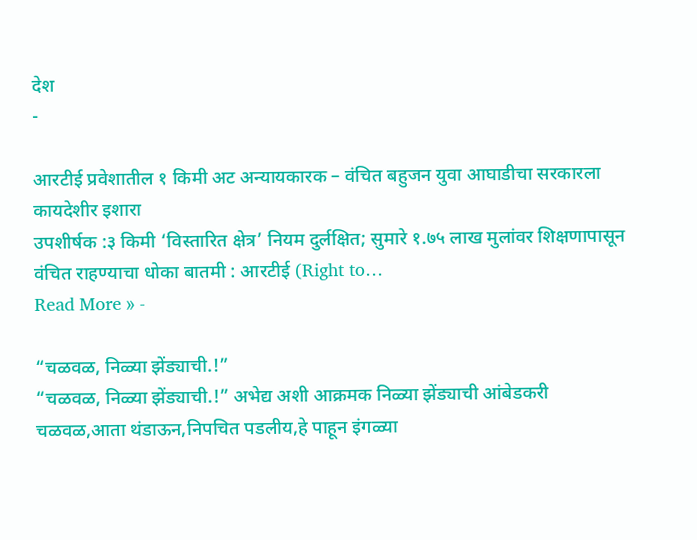देश
-

आरटीई प्रवेशातील १ किमी अट अन्यायकारक – वंचित बहुजन युवा आघाडीचा सरकारला कायदेशीर इशारा
उपशीर्षक :३ किमी ‘विस्तारित क्षेत्र’ नियम दुर्लक्षित; सुमारे १.७५ लाख मुलांवर शिक्षणापासून वंचित राहण्याचा धोका बातमी : आरटीई (Right to…
Read More » -

“चळवळ, निळ्या झेंड्याची.!”
“चळवळ, निळ्या झेंड्याची.!” अभेद्य अशी आक्रमक निळ्या झेंड्याची आंबेडकरी चळवळ,आता थंडाऊन,निपचित पडलीय,हे पाहून इंगळ्या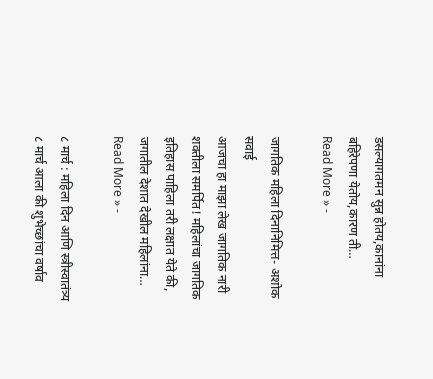डसल्यागतमन सुन्न होतय,कानांना बहिरेपणा येतोय,कारण ती…
Read More » -

जागतिक महिला दिनानिमित्त- अशोक सवाई
आजचा हा माझा लेख जागतिक नारी शक्तीला समर्पित! महिलांचा जागतिक इतिहास पाहिला तरी लक्षात येते की, जगातील देशात देखील महिलांना…
Read More » -

८ मार्च : महिला दिन आणि स्त्रीस्वातंत्र्य
८ मार्च आला की शुभेच्छांचा वर्षाव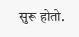सुरू होतो.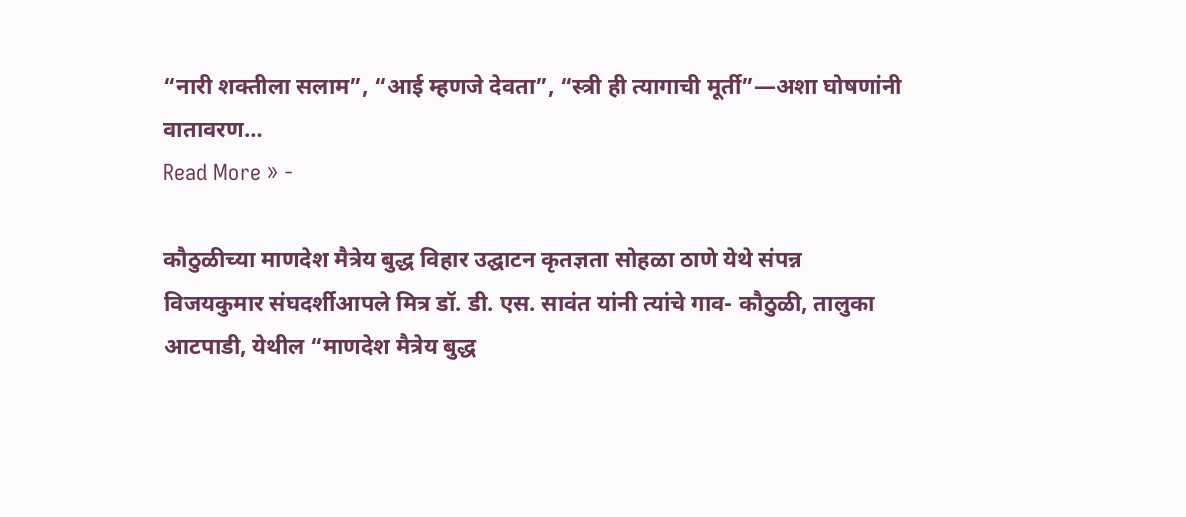“नारी शक्तीला सलाम”, “आई म्हणजे देवता”, “स्त्री ही त्यागाची मूर्ती”—अशा घोषणांनी वातावरण…
Read More » -

कौठुळीच्या माणदेश मैत्रेय बुद्ध विहार उद्घाटन कृतज्ञता सोहळा ठाणे येथे संपन्न
विजयकुमार संघदर्शीआपले मित्र डॉ. डी. एस. सावंत यांनी त्यांचे गाव- कौठुळी, तालुका आटपाडी, येथील “माणदेश मैत्रेय बुद्ध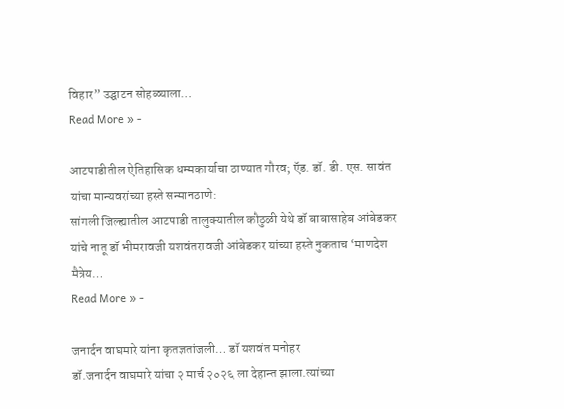विहार” उद्घाटन सोहळ्याला…
Read More » -

आटपाडीतील ऐतिहासिक धम्मकार्याचा ठाण्यात गौरव; ऍड. डॉ. डी. एस. सावंत यांचा मान्यवरांच्या हस्ते सन्मानठाणे:
सांगली जिल्ह्यातील आटपाडी तालुक्यातील कौठुळी येथे डॉ बाबासाहेब आंबेडकर यांचे नातू डॉ भीमरावजी यशवंतरावजी आंबेडकर यांच्या हस्ते नुकताच ‘माणदेश मैत्रेय…
Read More » -

जनार्दन वाघमारे यांना कृतज्ञतांजली… डॉ यशवंत मनोहर
डॉ.जनार्दन वाघमारे यांचा २ मार्च २०२६ ला देहान्त झाला.त्यांच्या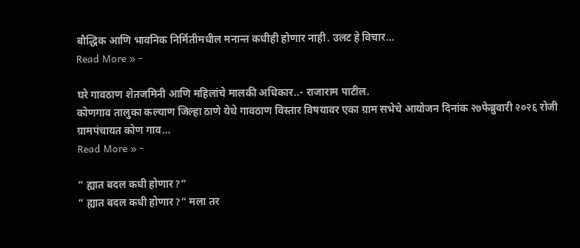बौद्धिक आणि भावनिक निर्मितीमधील मनान्त कधीही होणार नाही. उलट हे विचार…
Read More » -

घरे गावठाण शेतजमिनी आणि महिलांचे मालकी अधिकार..- राजाराम पाटील.
कोणगाव तालुका कल्याण जिल्हा ठाणे येथे गावठाण विस्तार विषयावर एका ग्राम सभेचे आयोजन दिनांक २७फेब्रुवारी २०२६ रोजी ग्रामपंचायत कोण गाव…
Read More » -

” ह्यात बदल कधी होणार?”
” ह्यात बदल कधी होणार?” मला तर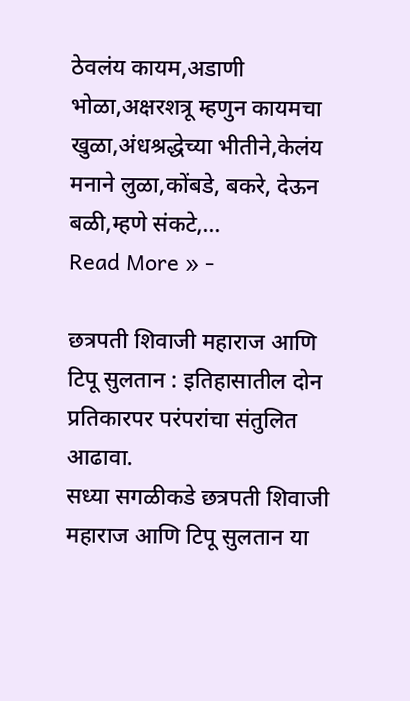ठेवलंय कायम,अडाणी भोळा,अक्षरशत्रू म्हणुन कायमचा खुळा,अंधश्रद्धेच्या भीतीने,केलंय मनाने लुळा,कोंबडे, बकरे, देऊन बळी,म्हणे संकटे,…
Read More » -

छत्रपती शिवाजी महाराज आणि टिपू सुलतान : इतिहासातील दोन प्रतिकारपर परंपरांचा संतुलित आढावा.
सध्या सगळीकडे छत्रपती शिवाजी महाराज आणि टिपू सुलतान या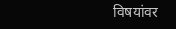विषयांवर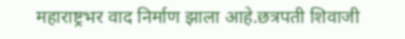महाराष्ट्रभर वाद निर्माण झाला आहे.छत्रपती शिवाजी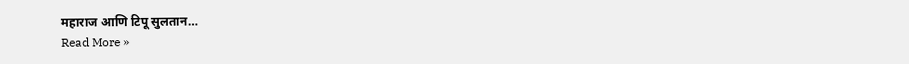महाराज आणि टिपू सुलतान…
Read More »